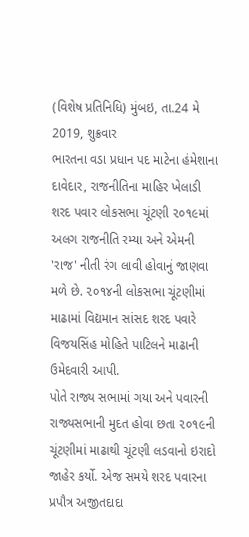(વિશેષ પ્રતિનિધિ) મુંબઇ, તા.24 મે 2019, શુક્રવાર
ભારતના વડા પ્રધાન પદ માટેના હંમેશાના દાવેદાર, રાજનીતિના માહિર ખેલાડી શરદ પવાર લોકસભા ચૂંટણી ૨૦૧૯માં અલગ રાજનીતિ રમ્યા અને એમની 'રાજ' નીતી રંગ લાવી હોવાનું જાણવા મળે છે. ૨૦૧૪ની લોકસભા ચૂંટણીમાં માઢામાં વિદ્યમાન સાંસદ શરદ પવારે વિજયસિંહ મોહિતે પાટિલને માઢાની ઉમેદવારી આપી.
પોતે રાજ્ય સભામાં ગયા અને પવારની રાજ્યસભાની મુદત હોવા છતા ૨૦૧૯ની ચૂંટણીમાં માઢાથી ચૂંટણી લડવાનો ઇરાદો જાહેર કર્યો. એજ સમયે શરદ પવારના પ્રપૌત્ર અજીતદાદા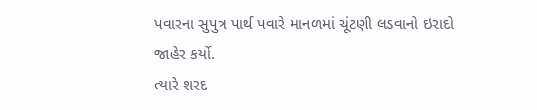પવારના સુપુત્ર પાર્થ પવારે માનળમાં ચૂંટણી લડવાનો ઇરાદો જાહેર કર્યો.
ત્યારે શરદ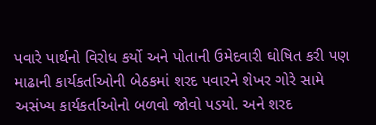પવારે પાર્થનો વિરોધ કર્યો અને પોતાની ઉમેદવારી ઘોષિત કરી પણ માઢાની કાર્યકર્તાઓની બેઠકમાં શરદ પવારને શેખર ગોરે સામે અસંખ્ય કાર્યકર્તાઓનો બળવો જોવો પડયો. અને શરદ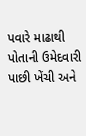પવારે માઢાથી પોતાની ઉમેદવારી પાછી ખેંચી અને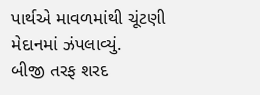પાર્થએ માવળમાંથી ચૂંટણી મેદાનમાં ઝંપલાવ્યું.
બીજી તરફ શરદ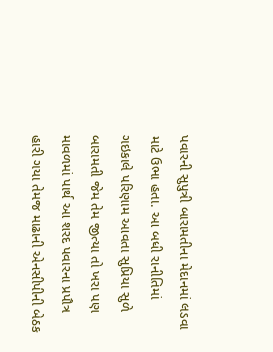પવારની સુપુત્રી બારામતીના મેદાનમાં લડવા માટે ઉભા હતા. આ બધી રાનીતિમાં ગઇકાલે પરિણામ આવતા સુપ્રિયા સુળે બારામતી જેમ તેમ જીત્યા તો ખરા પણ માવળમાં પાર્થ આ શરદ પવારના પ્રપૌત્ર હારી ગયા તેમજ માઢાની એનસીપીની બેઠક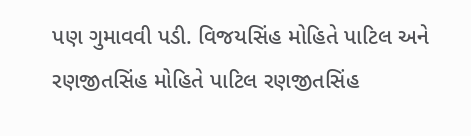પણ ગુમાવવી પડી. વિજયસિંહ મોહિતે પાટિલ અને રણજીતસિંહ મોહિતે પાટિલ રણજીતસિંહ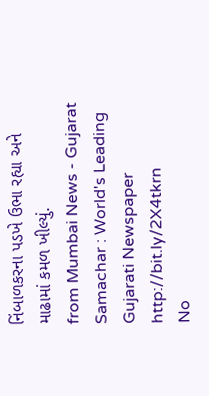નિંબાળકરના પડખે ઉભા રહ્યા અને માઢામાં કમળ ખીલ્યું.
from Mumbai News - Gujarat Samachar : World's Leading Gujarati Newspaper http://bit.ly/2X4tkrn
No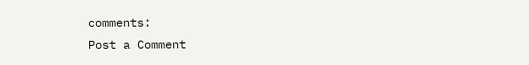comments:
Post a Comment